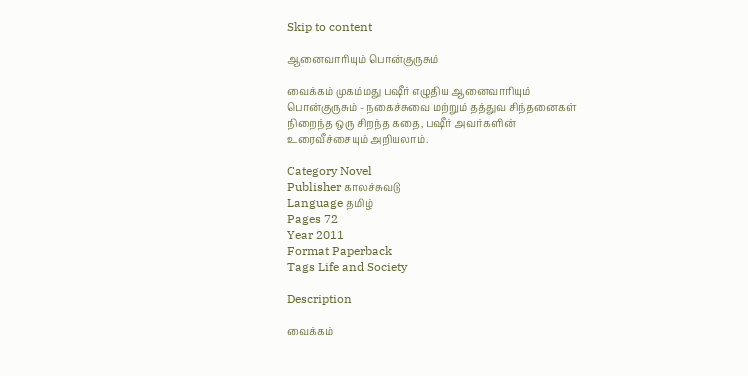Skip to content

ஆனைவாரியும் பொன்குருசும்

வைக்கம் முகம்மது பஷீர் எழுதிய ஆனைவாரியும் பொன்குருசும் - நகைச்சுவை மற்றும் தத்துவ சிந்தனைகள் நிறைந்த ஒரு சிறந்த கதை, பஷீர் அவர்களின் உரைவீச்சையும் அறியலாம்.

Category Novel
Publisher காலச்சுவடு
Language தமிழ்
Pages 72
Year 2011
Format Paperback
Tags Life and Society

Description

வைக்கம்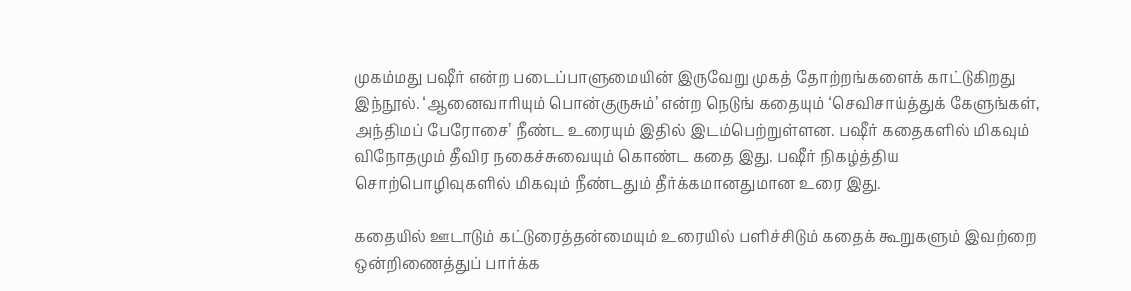முகம்மது பஷீர் என்ற படைப்பாளுமையின் இருவேறு முகத் தோற்றங்களைக் காட்டுகிறது இந்நூல். ‘ஆனைவாரியும் பொன்குருசும்’ என்ற நெடுங் கதையும் ‘செவிசாய்த்துக் கேளுங்கள், அந்திமப் பேரோசை’ நீண்ட உரையும் இதில் இடம்பெற்றுள்ளன. பஷீர் கதைகளில் மிகவும் விநோதமும் தீவிர நகைச்சுவையும் கொண்ட கதை இது. பஷீர் நிகழ்த்திய சொற்பொழிவுகளில் மிகவும் நீண்டதும் தீர்க்கமானதுமான உரை இது.

கதையில் ஊடாடும் கட்டுரைத்தன்மையும் உரையில் பளிச்சிடும் கதைக் கூறுகளும் இவற்றை ஒன்றிணைத்துப் பார்க்க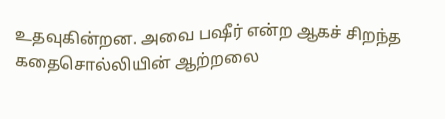உதவுகின்றன. அவை பஷீர் என்ற ஆகச் சிறந்த கதைசொல்லியின் ஆற்றலை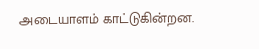அடையாளம் காட்டுகின்றன.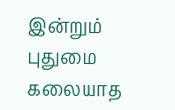இன்றும் புதுமை கலையாத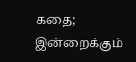கதை; இன்றைக்கும்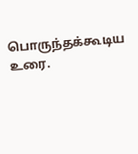பொருந்தக்கூடிய உரை.